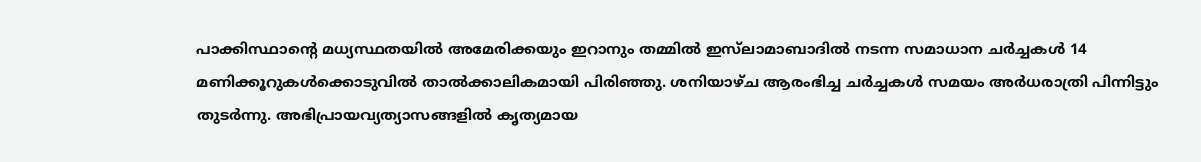പാക്കിസ്ഥാന്‍റെ മധ്യസ്ഥതയിൽ അമേരിക്കയും ഇറാനും തമ്മിൽ ഇസ്‌ലാമാബാദിൽ നടന്ന സമാധാന ചർച്ചകൾ 14 മണിക്കൂറുകൾക്കൊടുവിൽ താൽക്കാലികമായി പിരിഞ്ഞു. ശനിയാഴ്ച ആരംഭിച്ച ചർച്ചകൾ സമയം അർധരാത്രി പിന്നിട്ടും തുടർന്നു. അഭിപ്രായവ്യത്യാസങ്ങളിൽ കൃത്യമായ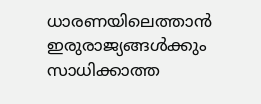ധാരണയിലെത്താൻ ഇരുരാജ്യങ്ങൾക്കും സാധിക്കാത്ത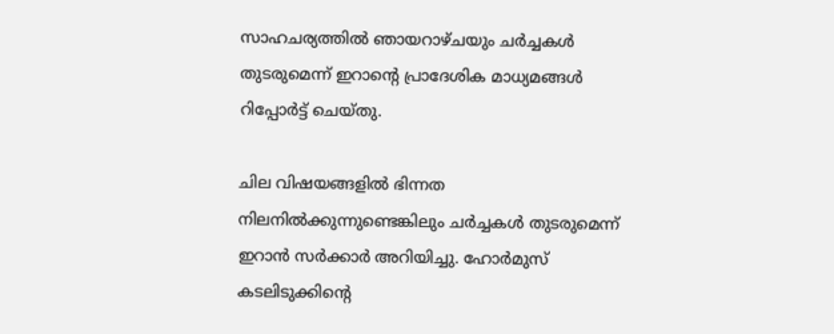സാഹചര്യത്തിൽ ഞായറാഴ്ചയും ചർച്ചകൾ തുടരുമെന്ന് ഇറാന്‍റെ പ്രാദേശിക മാധ്യമങ്ങൾ റിപ്പോർട്ട് ചെയ്തു.

ചില വിഷയങ്ങളിൽ ഭിന്നത നിലനിൽക്കുന്നുണ്ടെങ്കിലും ചർച്ചകൾ തുടരുമെന്ന് ഇറാൻ സർക്കാർ അറിയിച്ചു. ഹോർമുസ് കടലിടുക്കിന്‍റെ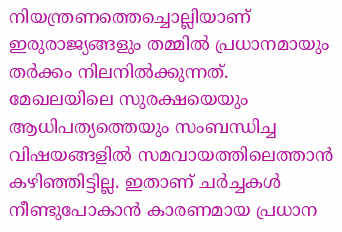നിയന്ത്രണത്തെച്ചൊല്ലിയാണ് ഇരുരാജ്യങ്ങളും തമ്മിൽ പ്രധാനമായും തർക്കം നിലനിൽക്കുന്നത്. മേഖലയിലെ സുരക്ഷയെയും ആധിപത്യത്തെയും സംബന്ധിച്ച വിഷയങ്ങളിൽ സമവായത്തിലെത്താൻ കഴിഞ്ഞിട്ടില്ല. ഇതാണ് ചർച്ചകൾ നീണ്ടുപോകാൻ കാരണമായ പ്രധാന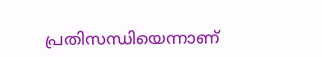പ്രതിസന്ധിയെന്നാണ്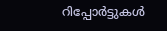റിപ്പോർട്ടുകൾ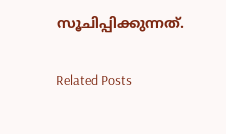സൂചിപ്പിക്കുന്നത്.

Related Posts